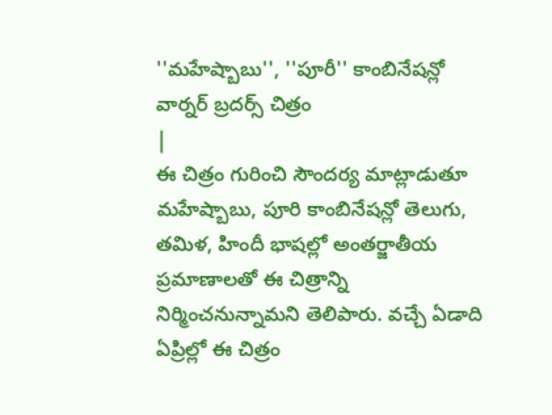''మహేష్బాబు'', ''పూరీ'' కాంబినేషన్లో వార్నర్ బ్రదర్స్ చిత్రం
|
ఈ చిత్రం గురించి సౌందర్య మాట్లాడుతూ మహేష్బాబు, పూరి కాంబినేషన్లో తెలుగు, తమిళ, హిందీ భాషల్లో అంతర్జాతీయ ప్రమాణాలతో ఈ చిత్రాన్ని నిర్మించనున్నామని తెలిపారు. వచ్చే ఏడాది ఏప్రిల్లో ఈ చిత్రం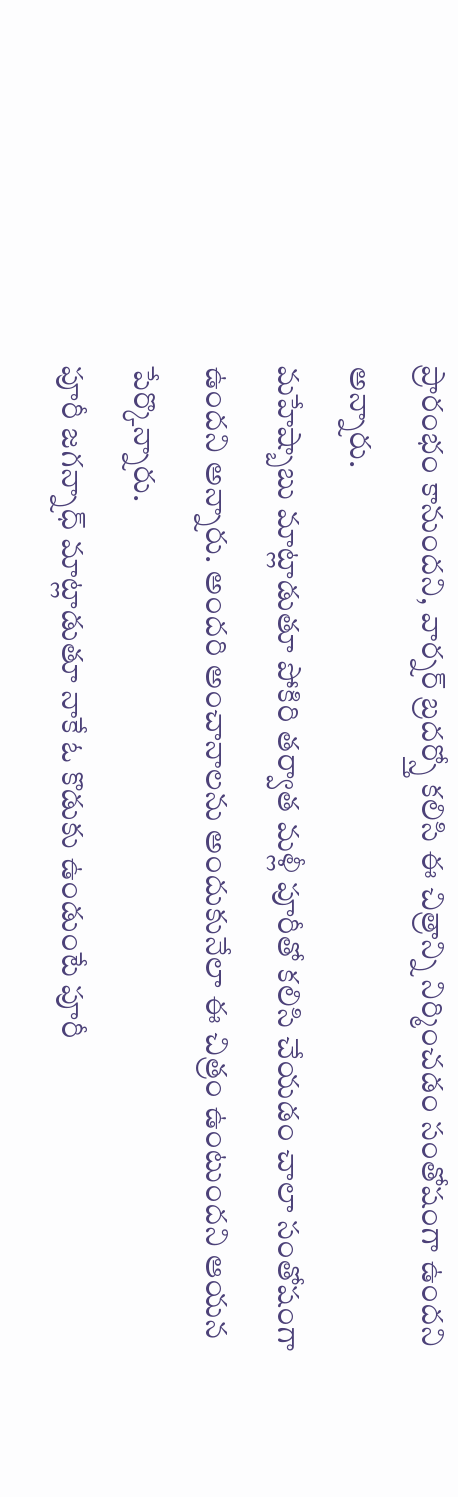ప్రారంభం కానుందని, వార్నర్ బ్రదర్స్తో కలిసి ఈ చిత్రాన్ని నిర్మించడం సంతోషంగా ఉందని అన్నారు.
మహేష్బాబు మాట్లాడుతూ పోకిరి తర్వాత మళ్లీ పూరీతో కలిసి చేయడం చాలా సంతోషంగా ఉందని అన్నారు. అందరి అంచానాలను అందుకునేలా ఈ చిత్రం ఉంటుందని ఆయన పేర్కొన్నారు.
పూరీ జగన్నాధ్ మాట్లాడుతూ నాకే ఓ కొడుకు ఉండుంటే పూరీ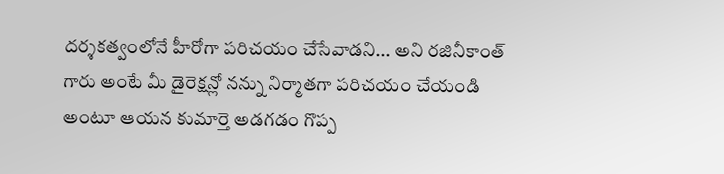దర్శకత్వంలోనే హీరోగా పరిచయం చేసేవాడని... అని రజినీకాంత్ గారు అంటే మీ డైరెక్షన్లో నన్ను నిర్మాతగా పరిచయం చేయండి అంటూ ఆయన కుమార్తె అడగడం గొప్ప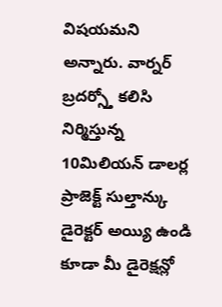విషయమని అన్నారు. వార్నర్ బ్రదర్స్తో కలిసి నిర్మిస్తున్న 10మిలియన్ డాలర్ల ప్రాజెక్ట్ సుల్తాన్కు డైరెక్టర్ అయ్యి ఉండి కూడా మీ డైరెక్షన్లో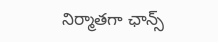నిర్మాతగా ఛాన్స్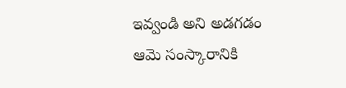ఇవ్వండి అని అడగడం ఆమె సంస్కారానికి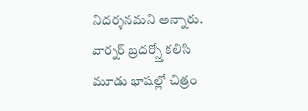నిదర్శనమని అన్నారు.
వార్నర్ బ్రదర్స్తో కలిసి మూడు భాషల్లో చిత్రం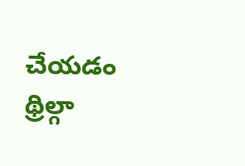చేయడం థ్రిల్గా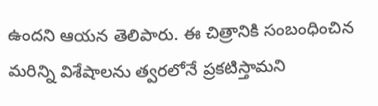ఉందని ఆయన తెలిపారు. ఈ చిత్రానికి సంబంధించిన మరిన్ని విశేషాలను త్వరలోనే ప్రకటిస్తామని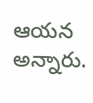ఆయన అన్నారు.